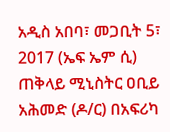አዲስ አበባ፣ መጋቢት 5፣ 2017 (ኤፍ ኤም ሲ) ጠቅላይ ሚኒስትር ዐቢይ አሕመድ (ዶ/ር) በአፍሪካ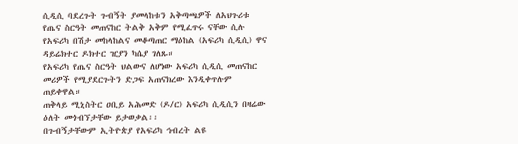ሲዲሲ ባደረጉት ጉብኝት ያመላከቱን አቅጣጫዎች ለአህጉሪቱ የጤና ስርዓት መጠናከር ትልቅ አቅም የሚፈጥሩ ናቸው ሲሉ የአፍሪካ በሽታ መከላከልና መቆጣጠር ማዕከል (አፍሪካ ሲዲሲ) ዋና ዳይሬክተር ዶክተር ዢያን ካሴያ ገለጹ።
የአፍሪካ የጤና ስርዓት ህልውና ለሆነው አፍሪካ ሲዲሲ መጠናከር መሪዎች የሚያደርጉትን ድጋፍ አጠናክረው እንዲቀጥሉም ጠይቀዋል።
ጠቅላይ ሚኒስትር ዐቢይ አሕመድ (ዶ/ር) አፍሪካ ሲዲሲን በዛሬው ዕለት መጎብኘታቸው ይታወቃል፡፡
በጉብኝታቸውም ኢትዮጵያ የአፍሪካ ኅብረት ልዩ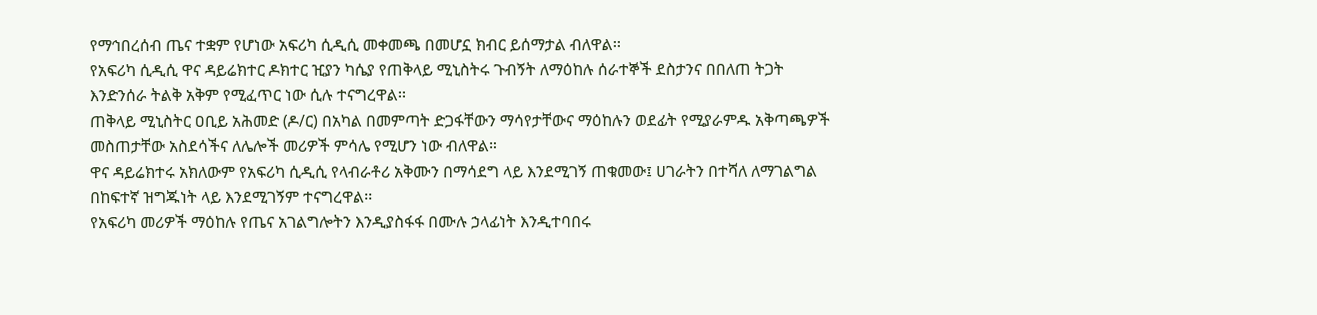የማኅበረሰብ ጤና ተቋም የሆነው አፍሪካ ሲዲሲ መቀመጫ በመሆኗ ክብር ይሰማታል ብለዋል፡፡
የአፍሪካ ሲዲሲ ዋና ዳይሬክተር ዶክተር ዢያን ካሴያ የጠቅላይ ሚኒስትሩ ጉብኝት ለማዕከሉ ሰራተኞች ደስታንና በበለጠ ትጋት እንድንሰራ ትልቅ አቅም የሚፈጥር ነው ሲሉ ተናግረዋል፡፡
ጠቅላይ ሚኒስትር ዐቢይ አሕመድ (ዶ/ር) በአካል በመምጣት ድጋፋቸውን ማሳየታቸውና ማዕከሉን ወደፊት የሚያራምዱ አቅጣጫዎች መስጠታቸው አስደሳችና ለሌሎች መሪዎች ምሳሌ የሚሆን ነው ብለዋል።
ዋና ዳይሬክተሩ አክለውም የአፍሪካ ሲዲሲ የላብራቶሪ አቅሙን በማሳደግ ላይ እንደሚገኝ ጠቁመው፤ ሀገራትን በተሻለ ለማገልግል በከፍተኛ ዝግጁነት ላይ እንደሚገኝም ተናግረዋል፡፡
የአፍሪካ መሪዎች ማዕከሉ የጤና አገልግሎትን እንዲያስፋፋ በሙሉ ኃላፊነት እንዲተባበሩ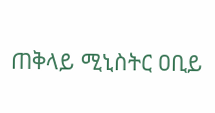ጠቅላይ ሚኒስትር ዐቢይ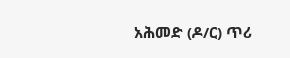አሕመድ (ዶ/ር) ጥሪ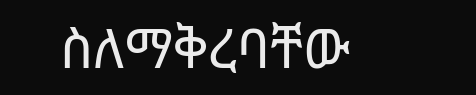ስለማቅረባቸው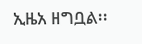ኢዜአ ዘግቧል፡፡